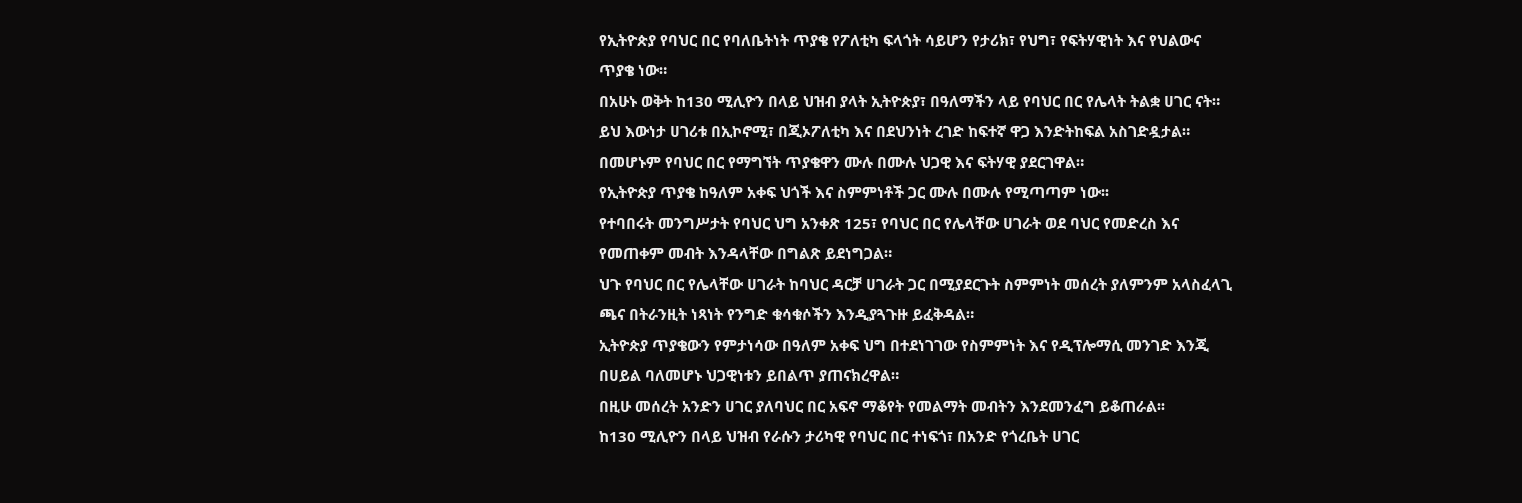የኢትዮጵያ የባህር በር የባለቤትነት ጥያቄ የፖለቲካ ፍላጎት ሳይሆን የታሪክ፣ የህግ፣ የፍትሃዊነት እና የህልውና ጥያቄ ነው።
በአሁኑ ወቅት ከ130 ሚሊዮን በላይ ህዝብ ያላት ኢትዮጵያ፣ በዓለማችን ላይ የባህር በር የሌላት ትልቋ ሀገር ናት።
ይህ እውነታ ሀገሪቱ በኢኮኖሚ፣ በጂኦፖለቲካ እና በደህንነት ረገድ ከፍተኛ ዋጋ እንድትከፍል አስገድዷታል።
በመሆኑም የባህር በር የማግኘት ጥያቄዋን ሙሉ በሙሉ ህጋዊ እና ፍትሃዊ ያደርገዋል።
የኢትዮጵያ ጥያቄ ከዓለም አቀፍ ህጎች እና ስምምነቶች ጋር ሙሉ በሙሉ የሚጣጣም ነው፡፡
የተባበሩት መንግሥታት የባህር ህግ አንቀጽ 125፣ የባህር በር የሌላቸው ሀገራት ወደ ባህር የመድረስ እና የመጠቀም መብት እንዳላቸው በግልጽ ይደነግጋል።
ህጉ የባህር በር የሌላቸው ሀገራት ከባህር ዳርቻ ሀገራት ጋር በሚያደርጉት ስምምነት መሰረት ያለምንም አላስፈላጊ ጫና በትራንዚት ነጻነት የንግድ ቁሳቁሶችን እንዲያጓጉዙ ይፈቅዳል።
ኢትዮጵያ ጥያቄውን የምታነሳው በዓለም አቀፍ ህግ በተደነገገው የስምምነት እና የዲፕሎማሲ መንገድ እንጂ በሀይል ባለመሆኑ ህጋዊነቱን ይበልጥ ያጠናክረዋል።
በዚሁ መሰረት አንድን ሀገር ያለባህር በር አፍኖ ማቆየት የመልማት መብትን እንደመንፈግ ይቆጠራል፡፡
ከ130 ሚሊዮን በላይ ህዝብ የራሱን ታሪካዊ የባህር በር ተነፍጎ፣ በአንድ የጎረቤት ሀገር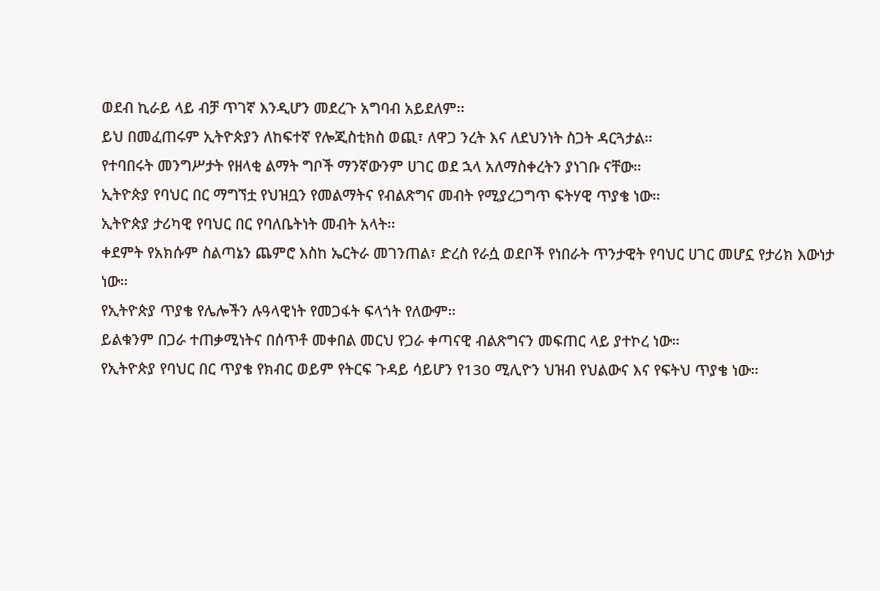ወደብ ኪራይ ላይ ብቻ ጥገኛ እንዲሆን መደረጉ አግባብ አይደለም፡፡
ይህ በመፈጠሩም ኢትዮጵያን ለከፍተኛ የሎጂስቲክስ ወጪ፣ ለዋጋ ንረት እና ለደህንነት ስጋት ዳርጓታል፡፡
የተባበሩት መንግሥታት የዘላቂ ልማት ግቦች ማንኛውንም ሀገር ወደ ኋላ አለማስቀረትን ያነገቡ ናቸው።
ኢትዮጵያ የባህር በር ማግኘቷ የህዝቧን የመልማትና የብልጽግና መብት የሚያረጋግጥ ፍትሃዊ ጥያቄ ነው።
ኢትዮጵያ ታሪካዊ የባህር በር የባለቤትነት መብት አላት፡፡
ቀደምት የአክሱም ስልጣኔን ጨምሮ እስከ ኤርትራ መገንጠል፣ ድረስ የራሷ ወደቦች የነበራት ጥንታዊት የባህር ሀገር መሆኗ የታሪክ እውነታ ነው።
የኢትዮጵያ ጥያቄ የሌሎችን ሉዓላዊነት የመጋፋት ፍላጎት የለውም።
ይልቁንም በጋራ ተጠቃሚነትና በሰጥቶ መቀበል መርህ የጋራ ቀጣናዊ ብልጽግናን መፍጠር ላይ ያተኮረ ነው።
የኢትዮጵያ የባህር በር ጥያቄ የክብር ወይም የትርፍ ጉዳይ ሳይሆን የ130 ሚሊዮን ህዝብ የህልውና እና የፍትህ ጥያቄ ነው።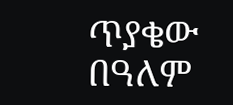ጥያቄው በዓለም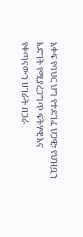አቀፍ የባህር ህግ የተደገፈ ህጋዊ፣ የህዝቧን እድገት የሚያረጋግጥ ፍትሃዊ እና የቀጣናውን ሀገራት በጋራ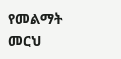የመልማት መርህ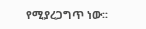የሚያረጋግጥ ነው፡፡